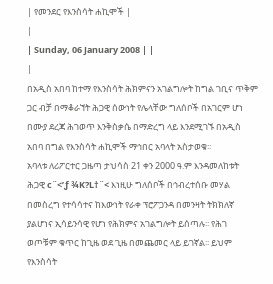| የመንደር የእንስሳት ሐኪሞች |
|
| Sunday, 06 January 2008 | |
|
በአዲስ አበባ ከተማ የእንስሳት ሕክምናን አገልግሎት ከግል ገቢና ጥቅም ጋር ብቻ በማቆራኘት ሕጋዊ ሰውነት የሌላቸው ግለሰቦች በአገርም ሆነ በሙያ ደረጃ ሕገወጥ እንቅስቃሴ በማድረግ ላይ እንደሚገኙ በአዲስ አበባ በግል የእንስሳት ሐኪሞች ማኅበር አባላት አስታወቁ፡፡
አባላቱ ለሪፖርተር ጋዜጣ ታህሳስ 21 ቀን 2000 ዓ.ም እንዳመለከቱት ሕጋዊ c¨<’ƒ ¾K?L†¨< እነዚሁ ግለሰቦች በኅብረተሰቡ መሃል በመስረግ የተሳሳተና ከእውነት የራቀ ፕሮፖጋንዳ በመንዛት ትክክለኛ ያልሆነና ኢሳይንሳዊ የሆነ የሕክምና አገልግሎት ይሰጣሉ፡፡ የሕገ ወጦቹም ቁጥር ከጊዜ ወደ ጊዜ በመጨመር ላይ ይገኛል፡፡ ይህም የእንስሳት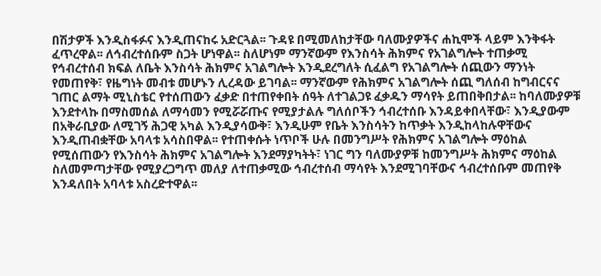በሽታዎች እንዲስፋፉና እንዲጠናከሩ አድርጓል፡፡ ጉዳዩ በሚመለከታቸው ባለሙያዎችና ሐኪሞች ላይም እንቅፋት ፈጥረዋል፡፡ ለኅብረተሰቡም ስጋት ሆነዋል፡፡ ስለሆነም ማንኛውም የእንስሳት ሕክምና የአገልግሎት ተጠቃሚ የኅብረተሰብ ክፍል ለቤት እንስሳት ሕክምና አገልግሎት እንዲደረግለት ሲፈልግ የአገልግሎት ሰጪውን ማንነት የመጠየቅ፣ የዜግነት መብቱ መሆኑን ሊረዳው ይገባል፡፡ ማንኛውም የሕክምና አገልግሎት ሰጪ ግለሰብ ከግብርናና ገጠር ልማት ሚኒስቴር የተሰጠውን ፈቃድ በተጠየቀበት ሰዓት ለተገልጋዩ ፈቃዱን ማሳየት ይጠበቅበታል፡፡ ከባለሙያዎቹ እንደተላኩ በማስመሰል ለማሳመን የሚሯሯጡና የሚያታልሉ ግለሰቦችን ኅብረተሰቡ እንዳይቀበላቸው፣ እንዲያውም በአቅራቢያው ለሚገኝ ሕጋዊ አካል እንዲያሳውቅ፣ እንዲሁም የቤት እንስሳትን ከጥቃት እንዲከላከሉዋቸውና እንዲጠብቋቸው አባላቱ አሳስበዋል፡፡ የተጠቀሱት ነጥቦች ሁሉ በመንግሥት የሕክምና አገልግሎት ማዕከል የሚሰጠውን የእንስሳት ሕክምና አገልግሎት እንደማያካትት፣ ነገር ግን ባለሙያዎቹ ከመንግሥት ሕክምና ማዕከል ስለመምጣታቸው የሚያረጋግጥ መለያ ለተጠቃሚው ኅብረተሰብ ማሳየት እንደሚገባቸውና ኅብረተሰቡም መጠየቅ እንዳለበት አባላቱ አስረድተዋል፡፡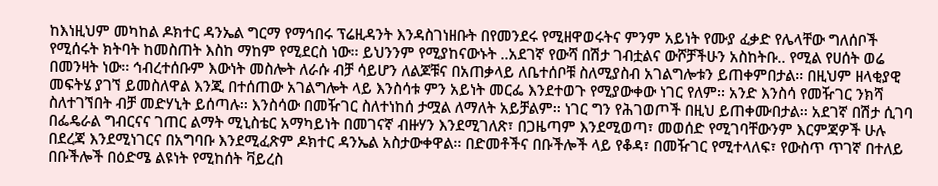ከእነዚህም መካከል ዶክተር ዳንኤል ግርማ የማኅበሩ ፕሬዚዳንት እንዳስገነዘቡት በየመንደሩ የሚዘዋወሩትና ምንም አይነት የሙያ ፈቃድ የሌላቸው ግለሰቦች የሚሰሩት ክትባት ከመስጠት እስከ ማከም የሚደርስ ነው፡፡ ይህንንም የሚያከናውኑት ..አደገኛ የውሻ በሽታ ገብቷልና ውሾቻችሁን አስከትቡ.. የሚል የሀሰት ወሬ በመንዛት ነው፡፡ ኅብረተሰቡም እውነት መስሎት ለራሱ ብቻ ሳይሆን ለልጆቹና በአጠቃላይ ለቤተሰቦቹ ስለሚያስብ አገልግሎቱን ይጠቀምበታል፡፡ በዚህም ዘላቂያዊ መፍትሄ ያገኘ ይመስለዋል እንጂ በተሰጠው አገልግሎት ላይ እንስሳቱ ምን አይነት መርፌ እንደተወጉ የሚያውቀው ነገር የለም፡፡ አንድ እንስሳ የመዥገር ንክሻ ስለተገኘበት ብቻ መድሃኒት ይሰጣሉ፡፡ እንስሳው በመዥገር ስለተነከሰ ታሟል ለማለት አይቻልም፡፡ ነገር ግን የሕገወጦች በዚህ ይጠቀሙበታል፡፡ አደገኛ በሽታ ሲገባ በፌዴራል ግብርናና ገጠር ልማት ሚኒስቴር አማካይነት በመገናኛ ብዙሃን እንደሚገለጽ፣ በጋዜጣም እንደሚወጣ፣ መወሰድ የሚገባቸውንም እርምጃዎች ሁሉ በደረጃ እንደሚነገርና በአግባቡ እንደሚፈጽም ዶክተር ዳንኤል አስታውቀዋል፡፡ በድመቶችና በቡችሎች ላይ የቆዳ፣ በመዥገር የሚተላለፍ፣ የውስጥ ጥገኛ በተለይ በቡችሎች በዕድሜ ልዩነት የሚከሰት ቫይረስ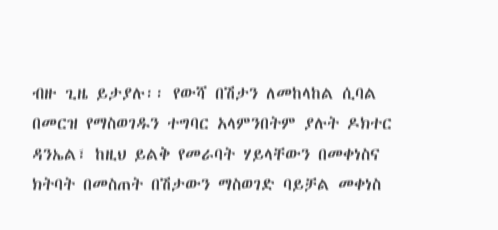ብዙ ጊዜ ይታያሉ፡፡ የውሻ በሽታን ለመከላከል ሲባል በመርዝ የማስወገዱን ተግባር አላምንበትም ያሉት ዶክተር ዳንኤል፣ ከዚህ ይልቅ የመራባት ሃይላቸውን በመቀነስና ክትባት በመስጠት በሽታውን ማስወገድ ባይቻል መቀነስ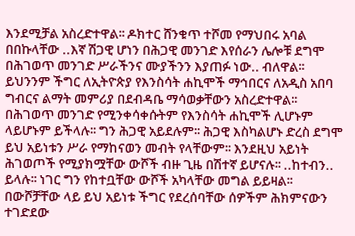እንደሚቻል አስረድተዋል፡፡ ዶክተር ሸንቁጥ ተሾመ የማህበሩ አባል በበኩላቸው ..እኛ ሽጋዊ ሆነን በሕጋዊ መንገድ እየሰራን ሌሎቹ ደግሞ በሕገወጥ መንገድ ሥራችንና ሙያችንን እያጠፉ ነው.. ብለዋል፡፡ ይህንንም ችግር ለኢትዮጵያ የእንስሳት ሐኪሞች ማኅበርና ለአዲስ አበባ ግብርና ልማት መምሪያ በደብዳቤ ማሳወቃቸውን አስረድተዋል፡፡ በሕገወጥ መንገድ የሚንቀሳቀሱትም የእንስሳት ሐኪሞች ሊሆኑም ላይሆኑም ይችላሉ፡፡ ግን ሕጋዊ አይደሉም፡፡ ሕጋዊ እስካልሆኑ ድረስ ደግሞ ይህ አይነቱን ሥራ የማከናወን መብት የላቸውም፡፡ እንደዚህ አይነት ሕገወጦች የሚያክሟቸው ውሾች ብዙ ጊዜ በሽተኛ ይሆናሉ፡፡ ..ከተብን.. ይላሉ፡፡ ነገር ግን የከተቧቸው ውሾች አካላቸው መግል ይይዛል፡፡ በውሾቻቸው ላይ ይህ አይነቱ ችግር የደረሰባቸው ሰዎችም ሕክምናውን ተገድደው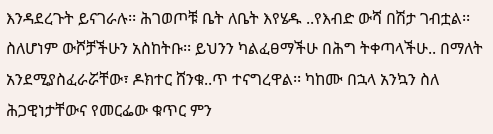እንዳደረጉት ይናገራሉ፡፡ ሕገወጦቹ ቤት ለቤት እየሄዱ ..የእብድ ውሻ በሽታ ገብቷል፡፡ ስለሆነም ውሾቻችሁን አስከትቡ፡፡ ይህንን ካልፈፀማችሁ በሕግ ትቀጣላችሁ.. በማለት አንደሚያስፈራሯቸው፣ ዶክተር ሸንቁ..ጥ ተናግረዋል፡፡ ካከሙ በኋላ አንኳን ስለ ሕጋዊነታቸውና የመርፌው ቁጥር ምን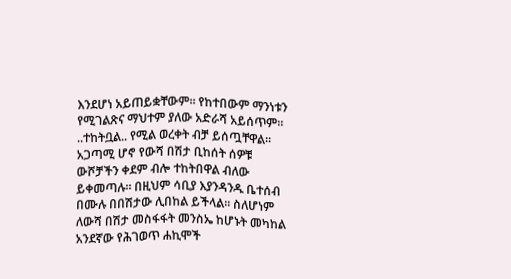እንደሆነ አይጠይቋቸውም፡፡ የከተበውም ማንነቱን የሚገልጽና ማህተም ያለው አድራሻ አይሰጥም፡፡ ..ተከትቧል.. የሚል ወረቀት ብቻ ይሰጧቸዋል፡፡ አጋጣሚ ሆኖ የውሻ በሽታ ቢከሰት ሰዎቹ ውሾቻችን ቀደም ብሎ ተከትበዋል ብለው ይቀመጣሉ፡፡ በዚህም ሳቢያ እያንዳንዱ ቤተሰብ በሙሉ በበሽታው ሊበከል ይችላል፡፡ ስለሆነም ለውሻ በሽታ መስፋፋት መንስኤ ከሆኑት መካከል አንደኛው የሕገወጥ ሐኪሞች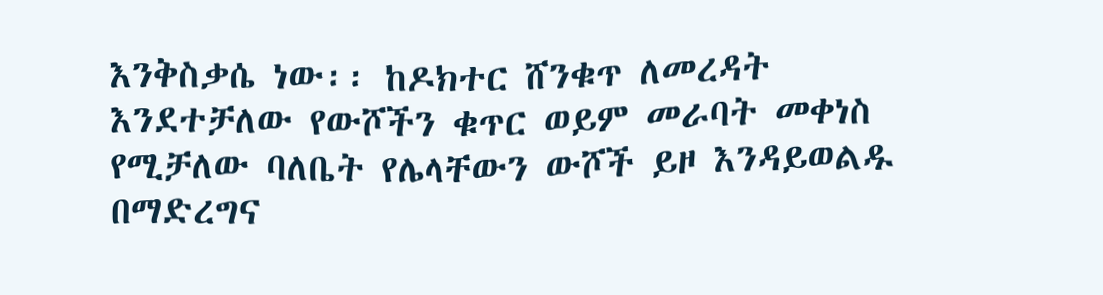እንቅስቃሴ ነው፡፡ ከዶክተር ሸንቁጥ ለመረዳት እንደተቻለው የውሾችን ቁጥር ወይም መራባት መቀነስ የሚቻለው ባለቤት የሌላቸውን ውሾች ይዞ እንዳይወልዱ በማድረግና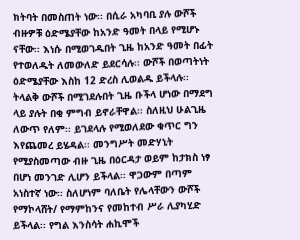ክትባት በመስጠት ነው፡፡ በሲራ አካባቢ ያሉ ውሾች ብዙዎቹ ዕድሜያቸው ከአንድ ዓመት በላይ የሚሆኑ ናቸው፡፡ እነሱ በሚወገዱበት ጊዜ ከአንድ ዓመት በፊት የተወለዱት ለመውለድ ይደርሳሉ፡፡ ውሾች በወጣትነት ዕድሜያቸው እስከ 12 ድረስ ሊወልዱ ይችላሉ፡፡ ትላልቅ ውሾች በሚገደሉበት ጊዜ ቡችላ ሆነው በማደግ ላይ ያሉት በቂ ምግብ ይኖራቸዋል፡፡ ስለዚህ ሁልጊዜ ለውጥ የለም፡፡ ይገደላሉ የሚወለደው ቁጥር ግን እየጨመረ ይሄዳል፡፡ መንግሥት መድሃኒት የሚያስመጣው ብዙ ጊዜ በዕርዳታ ወይም ከታክስ ነፃ በሆነ መንገድ ሊሆን ይችላል፡፡ ዋጋውም በጣም አነስተኛ ነው፡፡ ስለሆነም ባለቤት የሌላቸውን ውሾች የማኮላሸት/ የማምከንና የመከተብ ሥራ ሊያካሂድ ይችላል፡፡ የግል እንስሳት ሐኪሞች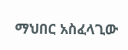ማህበር አስፈላጊው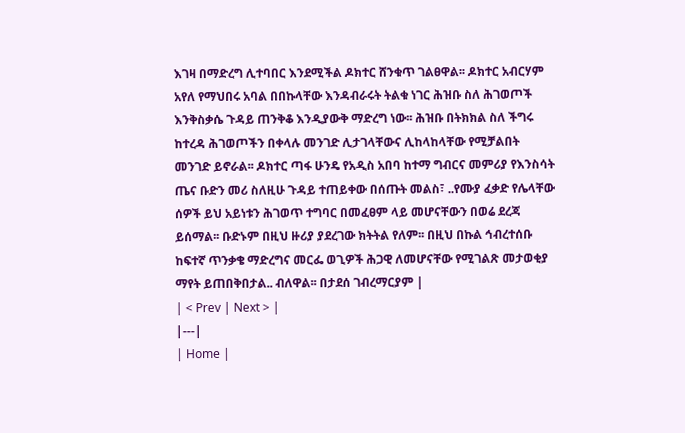እገዛ በማድረግ ሊተባበር እንደሚችል ዶክተር ሸንቁጥ ገልፀዋል፡፡ ዶክተር አብርሃም አየለ የማህበሩ አባል በበኩላቸው እንዳብራሩት ትልቁ ነገር ሕዝቡ ስለ ሕገወጦች እንቅስቃሴ ጉዳይ ጠንቅቆ እንዲያውቅ ማድረግ ነው፡፡ ሕዝቡ በትክክል ስለ ችግሩ ከተረዳ ሕገወጦችን በቀላሉ መንገድ ሊታገላቸውና ሊከላከላቸው የሚቻልበት መንገድ ይኖራል፡፡ ዶክተር ጣፋ ሁንዴ የአዲስ አበባ ከተማ ግብርና መምሪያ የእንስሳት ጤና ቡድን መሪ ስለዚሁ ጉዳይ ተጠይቀው በሰጡት መልስ፣ ..የሙያ ፈቃድ የሌላቸው ሰዎች ይህ አይነቱን ሕገወጥ ተግባር በመፈፀም ላይ መሆናቸውን በወሬ ደረጃ ይሰማል፡፡ ቡድኑም በዚህ ዙሪያ ያደረገው ክትትል የለም፡፡ በዚህ በኩል ኅብረተሰቡ ከፍተኛ ጥንቃቄ ማድረግና መርፌ ወጊዎች ሕጋዊ ለመሆናቸው የሚገልጽ መታወቂያ ማየት ይጠበቅበታል.. ብለዋል፡፡ በታደሰ ገብረማርያም |
| < Prev | Next > |
|---|
| Home |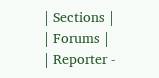| Sections |
| Forums |
| Reporter -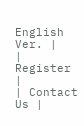English Ver. |
| Register |
| Contact Us |